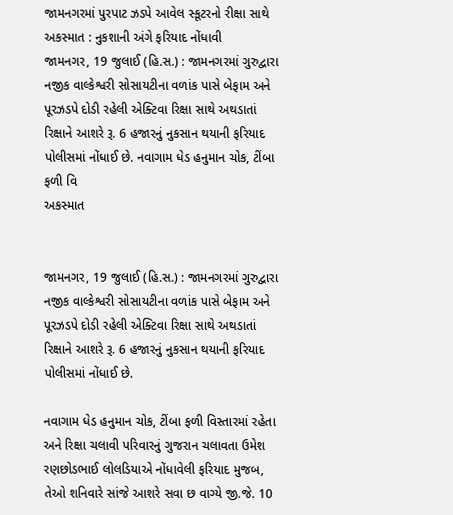જામનગરમાં પુરપાટ ઝડપે આવેલ સ્કૂટરનો રીક્ષા સાથે અકસ્માત : નુકશાની અંગે ફરિયાદ નોંધાવી
જામનગર, 19 જુલાઈ (હિ.સ.) : જામનગરમાં ગુરુદ્વારા નજીક વાલ્કેશ્વરી સોસાયટીના વળાંક પાસે બેફામ અને પૂરઝડપે દોડી રહેલી એક્ટિવા રિક્ષા સાથે અથડાતાં રિક્ષાને આશરે રૂ. 6 હજારનું નુકસાન થયાની ફરિયાદ પોલીસમાં નોંધાઈ છે. નવાગામ ધેડ હનુમાન ચોક, ટીંબા ફળી વિ
અકસ્માત


જામનગર, 19 જુલાઈ (હિ.સ.) : જામનગરમાં ગુરુદ્વારા નજીક વાલ્કેશ્વરી સોસાયટીના વળાંક પાસે બેફામ અને પૂરઝડપે દોડી રહેલી એક્ટિવા રિક્ષા સાથે અથડાતાં રિક્ષાને આશરે રૂ. 6 હજારનું નુકસાન થયાની ફરિયાદ પોલીસમાં નોંધાઈ છે.

નવાગામ ધેડ હનુમાન ચોક, ટીંબા ફળી વિસ્તારમાં રહેતા અને રિક્ષા ચલાવી પરિવારનું ગુજરાન ચલાવતા ઉમેશ રણછોડભાઈ લોલડિયાએ નોંધાવેલી ફરિયાદ મુજબ, તેઓ શનિવારે સાંજે આશરે સવા છ વાગ્યે જી.જે. 10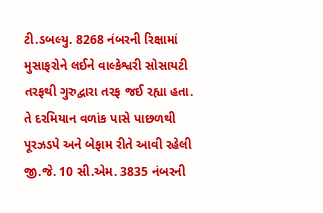ટી.ડબલ્યુ. 8268 નંબરની રિક્ષામાં મુસાફરોને લઈને વાલ્કેશ્વરી સોસાયટી તરફથી ગુરુદ્વારા તરફ જઈ રહ્યા હતા. તે દરમિયાન વળાંક પાસે પાછળથી પૂરઝડપે અને બેફામ રીતે આવી રહેલી જી.જે. 10 સી.એમ. 3835 નંબરની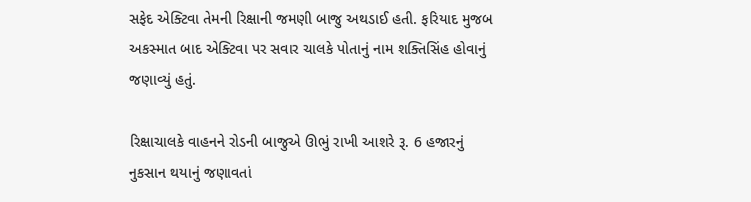સફેદ એક્ટિવા તેમની રિક્ષાની જમણી બાજુ અથડાઈ હતી. ફરિયાદ મુજબ અકસ્માત બાદ એક્ટિવા પર સવાર ચાલકે પોતાનું નામ શક્તિસિંહ હોવાનું જણાવ્યું હતું.

રિક્ષાચાલકે વાહનને રોડની બાજુએ ઊભું રાખી આશરે રૂ. 6 હજારનું નુકસાન થયાનું જણાવતાં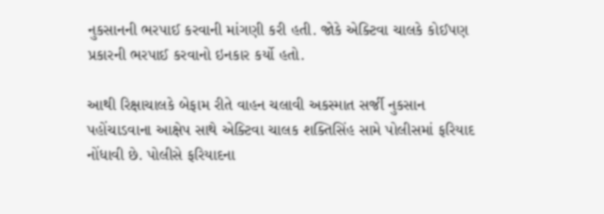નુકસાનની ભરપાઈ કરવાની માંગણી કરી હતી. જોકે એક્ટિવા ચાલકે કોઈપણ પ્રકારની ભરપાઈ કરવાનો ઇનકાર કર્યો હતો.

આથી રિક્ષાચાલકે બેફામ રીતે વાહન ચલાવી અકસ્માત સર્જી નુકસાન પહોંચાડવાના આક્ષેપ સાથે એક્ટિવા ચાલક શક્તિસિંહ સામે પોલીસમાં ફરિયાદ નોંધાવી છે. પોલીસે ફરિયાદના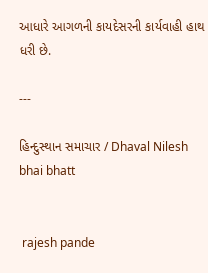આધારે આગળની કાયદેસરની કાર્યવાહી હાથ ધરી છે.

---

હિન્દુસ્થાન સમાચાર / Dhaval Nilesh bhai bhatt


 rajesh pande